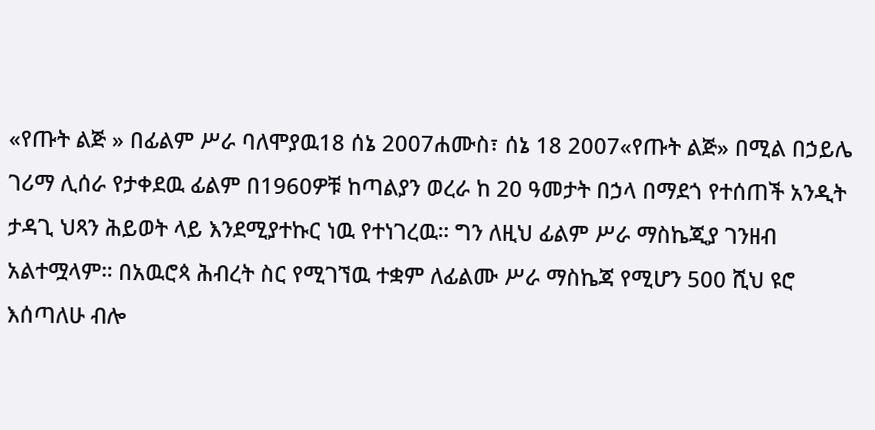«የጡት ልጅ » በፊልም ሥራ ባለሞያዉ18 ሰኔ 2007ሐሙስ፣ ሰኔ 18 2007«የጡት ልጅ» በሚል በኃይሌ ገሪማ ሊሰራ የታቀደዉ ፊልም በ1960ዎቹ ከጣልያን ወረራ ከ 20 ዓመታት በኃላ በማደጎ የተሰጠች አንዲት ታዳጊ ህጻን ሕይወት ላይ እንደሚያተኩር ነዉ የተነገረዉ። ግን ለዚህ ፊልም ሥራ ማስኬጂያ ገንዘብ አልተሟላም። በአዉሮጳ ሕብረት ስር የሚገኘዉ ተቋም ለፊልሙ ሥራ ማስኬጃ የሚሆን 500 ሺህ ዩሮ እሰጣለሁ ብሎ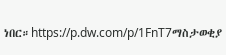ነበር።https://p.dw.com/p/1FnT7ማስታወቂያ